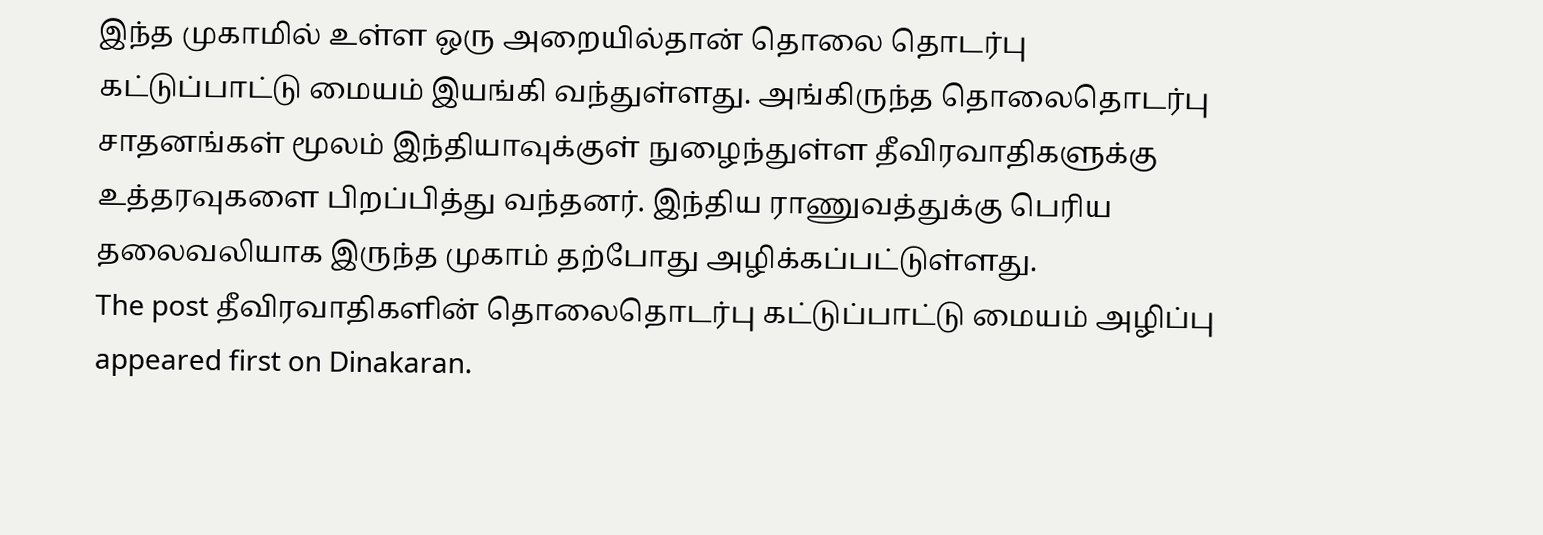இந்த முகாமில் உள்ள ஒரு அறையில்தான் தொலை தொடர்பு கட்டுப்பாட்டு மையம் இயங்கி வந்துள்ளது. அங்கிருந்த தொலைதொடர்பு சாதனங்கள் மூலம் இந்தியாவுக்குள் நுழைந்துள்ள தீவிரவாதிகளுக்கு உத்தரவுகளை பிறப்பித்து வந்தனர். இந்திய ராணுவத்துக்கு பெரிய தலைவலியாக இருந்த முகாம் தற்போது அழிக்கப்பட்டுள்ளது.
The post தீவிரவாதிகளின் தொலைதொடர்பு கட்டுப்பாட்டு மையம் அழிப்பு appeared first on Dinakaran.